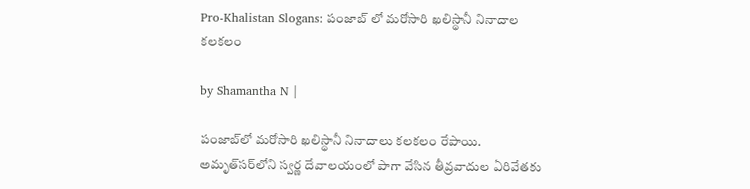Pro-Khalistan Slogans: పంజాబ్ లో మరోసారి ఖలిస్థానీ నినాదాల కలకలం

by Shamantha N |

పంజాబ్‌లో మరోసారి ఖలిస్థానీ నినాదాలు కలకలం రేపాయి. అమృత్‌సర్‌లోని స్వర్ణ దేవాలయంలో పాగా వేసిన తీవ్రవాదుల ఏరివేతకు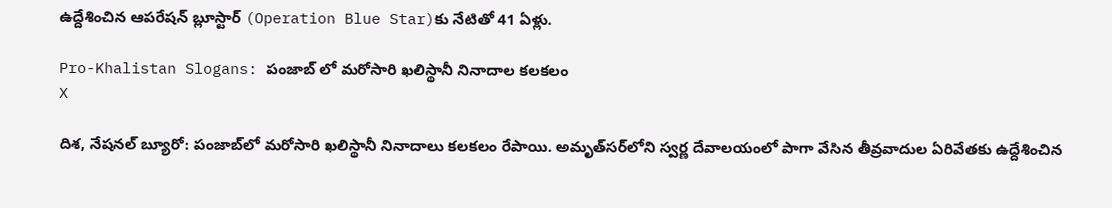ఉద్దేశించిన ఆపరేషన్‌ బ్లూస్టార్‌ (Operation Blue Star)కు నేటితో 41 ఏళ్లు.

Pro-Khalistan Slogans: పంజాబ్ లో మరోసారి ఖలిస్థానీ నినాదాల కలకలం
X

దిశ, నేషనల్ బ్యూరో: పంజాబ్‌లో మరోసారి ఖలిస్థానీ నినాదాలు కలకలం రేపాయి. అమృత్‌సర్‌లోని స్వర్ణ దేవాలయంలో పాగా వేసిన తీవ్రవాదుల ఏరివేతకు ఉద్దేశించిన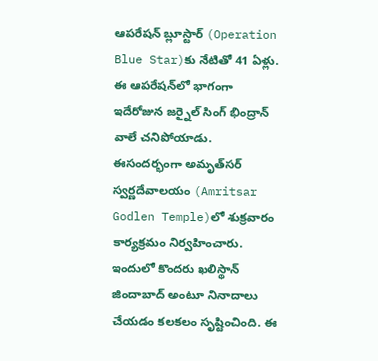ఆపరేషన్‌ బ్లూస్టార్‌ (Operation Blue Star)కు నేటితో 41 ఏళ్లు. ఈ ఆపరేషన్‌లో భాగంగా ఇదేరోజున జర్నైల్‌ సింగ్‌ భింద్రాన్‌ వాలే చనిపోయాడు. ఈసందర్భంగా అమృత్‌సర్‌ స్వర్ణదేవాలయం (Amritsar Godlen Temple)లో శుక్రవారం కార్యక్రమం నిర్వహించారు. ఇందులో కొందరు ఖలిస్థాన్‌ జిందాబాద్‌ అంటూ నినాదాలు చేయడం కలకలం సృష్టించింది. ఈ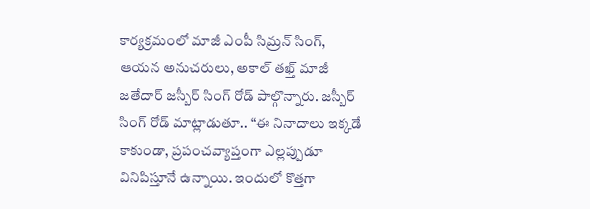కార్యక్రమంలో మాజీ ఎంపీ సిమ్రన్‌ సింగ్‌, ఆయన అనుచరులు, అకాల్‌ తఖ్త్‌ మాజీ జతేదార్‌ జస్బీర్‌ సింగ్ రోడ్‌ పాల్గొన్నారు. జస్బీర్ సింగ్ రోడ్ మాట్లాడుతూ.. “ఈ నినాదాలు ఇక్కడే కాకుండా, ప్రపంచవ్యాప్తంగా ఎల్లప్పుడూ వినిపిస్తూనే ఉన్నాయి. ఇందులో కొత్తగా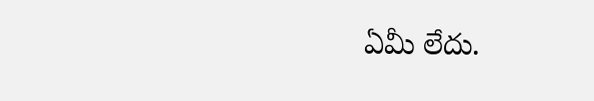ఏమీ లేదు.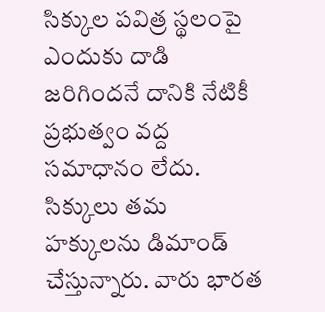సిక్కుల పవిత్ర స్థలంపై ఎందుకు దాడి జరిగిందనే దానికి నేటికీ ప్రభుత్వం వద్ద సమాధానం లేదు. సిక్కులు తమ హక్కులను డిమాండ్ చేస్తున్నారు. వారు భారత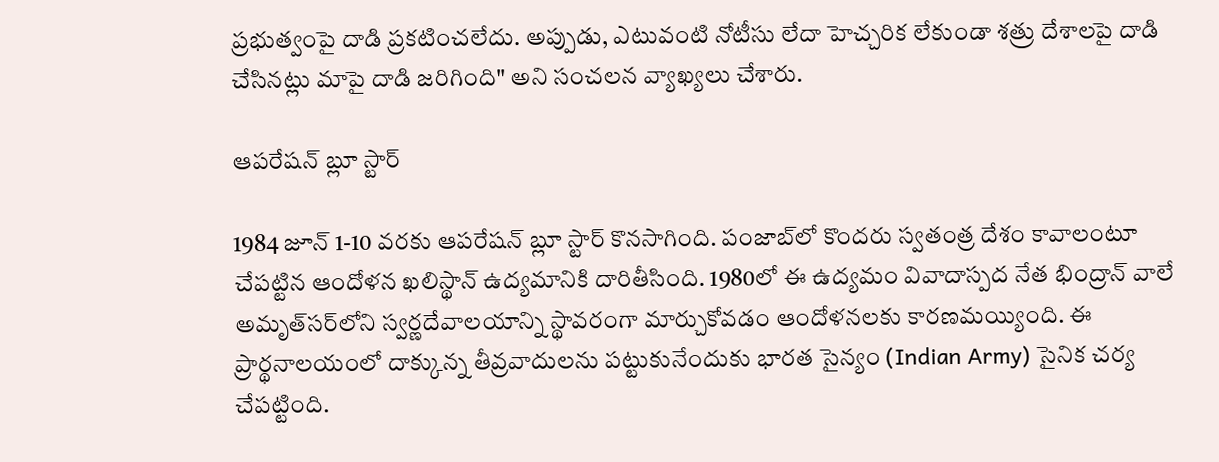ప్రభుత్వంపై దాడి ప్రకటించలేదు. అప్పుడు, ఎటువంటి నోటీసు లేదా హెచ్చరిక లేకుండా శత్రు దేశాలపై దాడి చేసినట్లు మాపై దాడి జరిగింది" అని సంచలన వ్యాఖ్యలు చేశారు.

ఆపరేషన్ బ్లూ స్టార్

1984 జూన్‌ 1-10 వరకు ఆపరేషన్‌ బ్లూ స్టార్‌ కొనసాగింది. పంజాబ్‌లో కొందరు స్వతంత్ర దేశం కావాలంటూ చేపట్టిన ఆందోళన ఖలిస్థాన్‌ ఉద్యమానికి దారితీసింది. 1980లో ఈ ఉద్యమం వివాదాస్పద నేత భింద్రాన్‌ వాలే అమృత్‌సర్‌లోని స్వర్ణదేవాలయాన్ని స్థావరంగా మార్చుకోవడం ఆందోళనలకు కారణమయ్యింది. ఈ ప్రార్థనాలయంలో దాక్కున్న తీవ్రవాదులను పట్టుకునేందుకు భారత సైన్యం (Indian Army) సైనిక చర్య చేపట్టింది.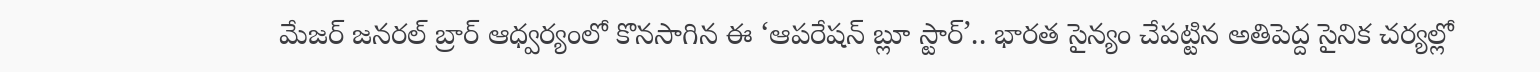మేజర్‌ జనరల్‌ బ్రార్‌ ఆధ్వర్యంలో కొనసాగిన ఈ ‘ఆపరేషన్‌ బ్లూ స్టార్‌’.. భారత సైన్యం చేపట్టిన అతిపెద్ద సైనిక చర్యల్లో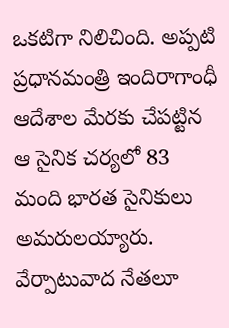ఒకటిగా నిలిచింది. అప్పటి ప్రధానమంత్రి ఇందిరాగాంధీ ఆదేశాల మేరకు చేపట్టిన ఆ సైనిక చర్యలో 83 మంది భారత సైనికులు అమరులయ్యారు. వేర్పాటువాద నేతలూ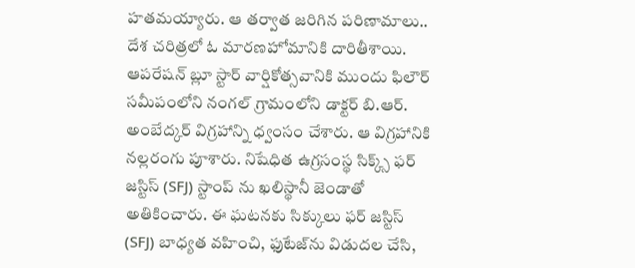హతమయ్యారు. ఆ తర్వాత జరిగిన పరిణామాలు.. దేశ చరిత్రలో ఓ మారణహోమానికి దారితీశాయి. ఆపరేషన్ బ్లూ స్టార్ వార్షికోత్సవానికి ముందు ఫిలౌర్ సమీపంలోని నంగల్ గ్రామంలోని డాక్టర్ బి.ఆర్. అంబేద్కర్ విగ్రహాన్ని ధ్వంసం చేశారు. ఆ విగ్రహానికి నల్లరంగు పూశారు. నిషేధిత ఉగ్రసంస్థ సిక్క్స్ ఫర్ జస్టిస్ (SFJ) స్టాంప్ ను ఖలిస్థానీ జెండాతో అతికించారు. ఈ ఘటనకు సిక్కులు ఫర్ జస్టిస్ (SFJ) బాధ్యత వహించి, ఫుటేజ్‌ను విడుదల చేసి,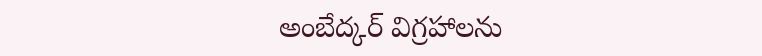అంబేద్కర్ విగ్రహాలను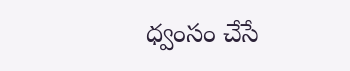ధ్వంసం చేసే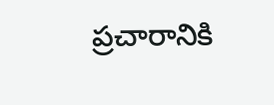ప్రచారానికి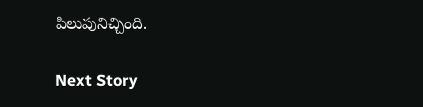పిలుపునిచ్చింది.

Next Story